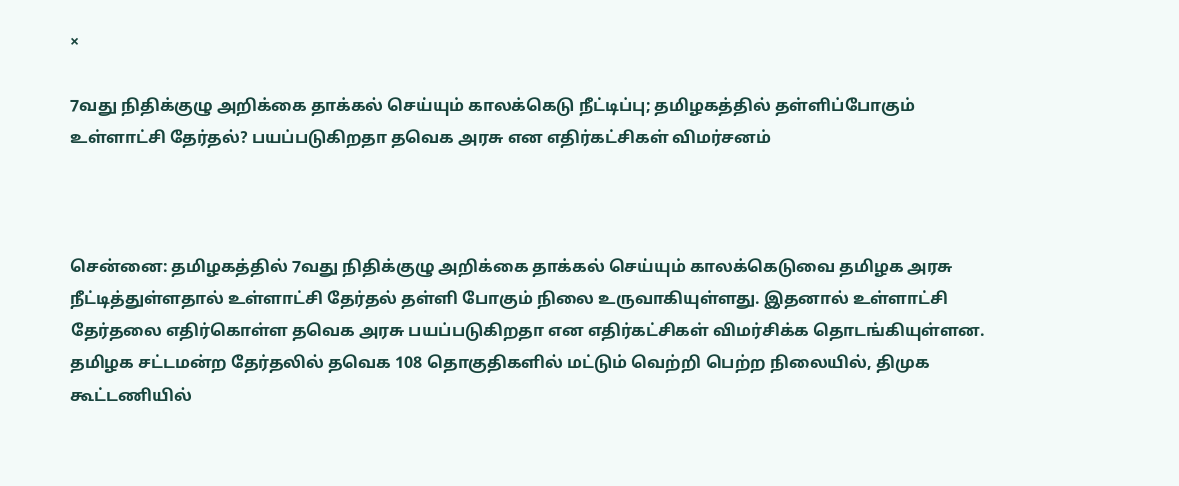×

7வது நிதிக்குழு அறிக்கை தாக்கல் செய்யும் காலக்கெடு நீட்டிப்பு; தமிழகத்தில் தள்ளிப்போகும் உள்ளாட்சி தேர்தல்? பயப்படுகிறதா தவெக அரசு என எதிர்கட்சிகள் விமர்சனம்



சென்னை: தமிழகத்தில் 7வது நிதிக்குழு அறிக்கை தாக்கல் செய்யும் காலக்கெடுவை தமிழக அரசு நீட்டித்துள்ளதால் உள்ளாட்சி தேர்தல் தள்ளி போகும் நிலை உருவாகியுள்ளது. இதனால் உள்ளாட்சி தேர்தலை எதிர்கொள்ள தவெக அரசு பயப்படுகிறதா என எதிர்கட்சிகள் விமர்சிக்க தொடங்கியுள்ளன.
தமிழக சட்டமன்ற தேர்தலில் தவெக 108 தொகுதிகளில் மட்டும் வெற்றி பெற்ற நிலையில், திமுக கூட்டணியில்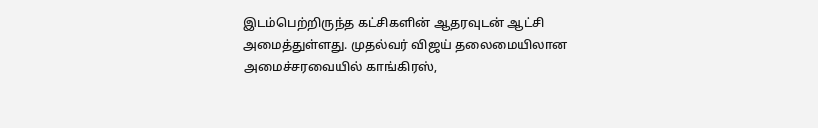இடம்பெற்றிருந்த கட்சிகளின் ஆதரவுடன் ஆட்சி அமைத்துள்ளது. முதல்வர் விஜய் தலைமையிலான அமைச்சரவையில் காங்கிரஸ்,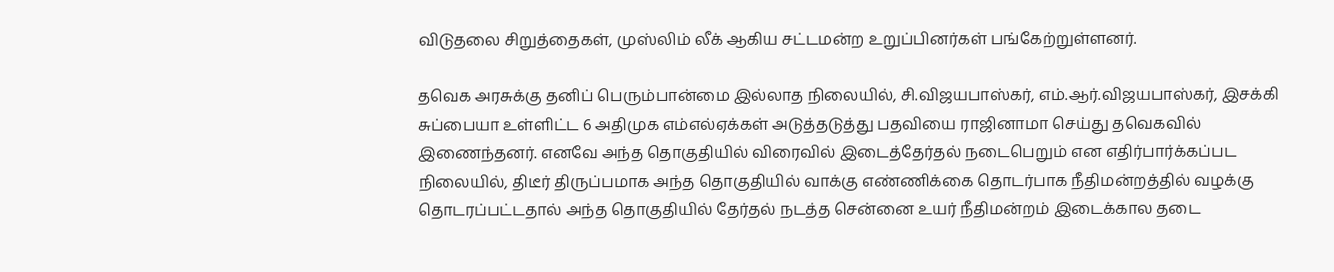விடுதலை சிறுத்தைகள், முஸ்லிம் லீக் ஆகிய சட்டமன்ற உறுப்பினர்கள் பங்கேற்றுள்ளனர்.

தவெக அரசுக்கு தனிப் பெரும்பான்மை இல்லாத நிலையில், சி.விஜயபாஸ்கர், எம்.ஆர்.விஜயபாஸ்கர், இசக்கி சுப்பையா உள்ளிட்ட 6 அதிமுக எம்எல்ஏக்கள் அடுத்தடுத்து பதவியை ராஜினாமா செய்து தவெகவில் இணைந்தனர். எனவே அந்த தொகுதியில் விரைவில் இடைத்தேர்தல் நடைபெறும் என எதிர்பார்க்கப்பட நிலையில், திடீர் திருப்பமாக அந்த தொகுதியில் வாக்கு எண்ணிக்கை தொடர்பாக நீதிமன்றத்தில் வழக்கு தொடரப்பட்டதால் அந்த தொகுதியில் தேர்தல் நடத்த சென்னை உயர் நீதிமன்றம் இடைக்கால தடை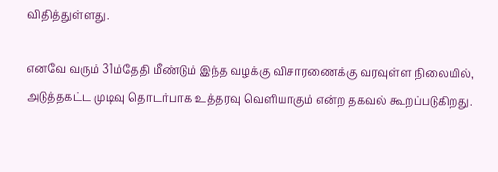விதித்துள்ளது.

எனவே வரும் 31ம்தேதி மீண்டும் இந்த வழக்கு விசாரணைக்கு வரவுள்ள நிலையில், அடுத்தகட்ட முடிவு தொடர்பாக உத்தரவு வெளியாகும் என்ற தகவல் கூறப்படுகிறது.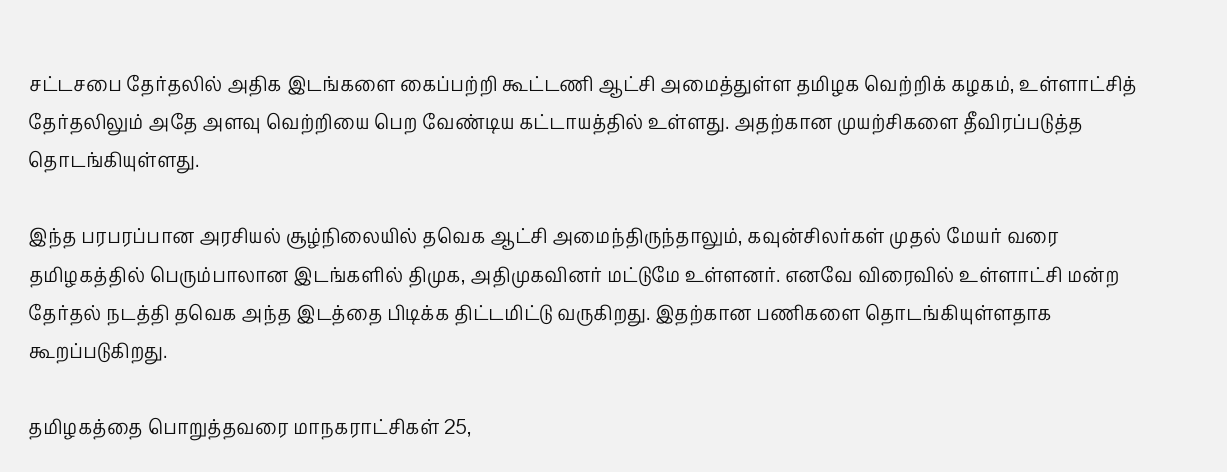சட்டசபை தேர்தலில் அதிக இடங்களை கைப்பற்றி கூட்டணி ஆட்சி அமைத்துள்ள தமிழக வெற்றிக் கழகம், உள்ளாட்சித் தேர்தலிலும் அதே அளவு வெற்றியை பெற வேண்டிய கட்டாயத்தில் உள்ளது. அதற்கான முயற்சிகளை தீவிரப்படுத்த தொடங்கியுள்ளது.

இந்த பரபரப்பான அரசியல் சூழ்நிலையில் தவெக ஆட்சி அமைந்திருந்தாலும், கவுன்சிலர்கள் முதல் மேயர் வரை தமிழகத்தில் பெரும்பாலான இடங்களில் திமுக, அதிமுகவினர் மட்டுமே உள்ளனர். எனவே விரைவில் உள்ளாட்சி மன்ற தேர்தல் நடத்தி தவெக அந்த இடத்தை பிடிக்க திட்டமிட்டு வருகிறது. இதற்கான பணிகளை தொடங்கியுள்ளதாக கூறப்படுகிறது.

தமிழகத்தை பொறுத்தவரை மாநகராட்சிகள் 25,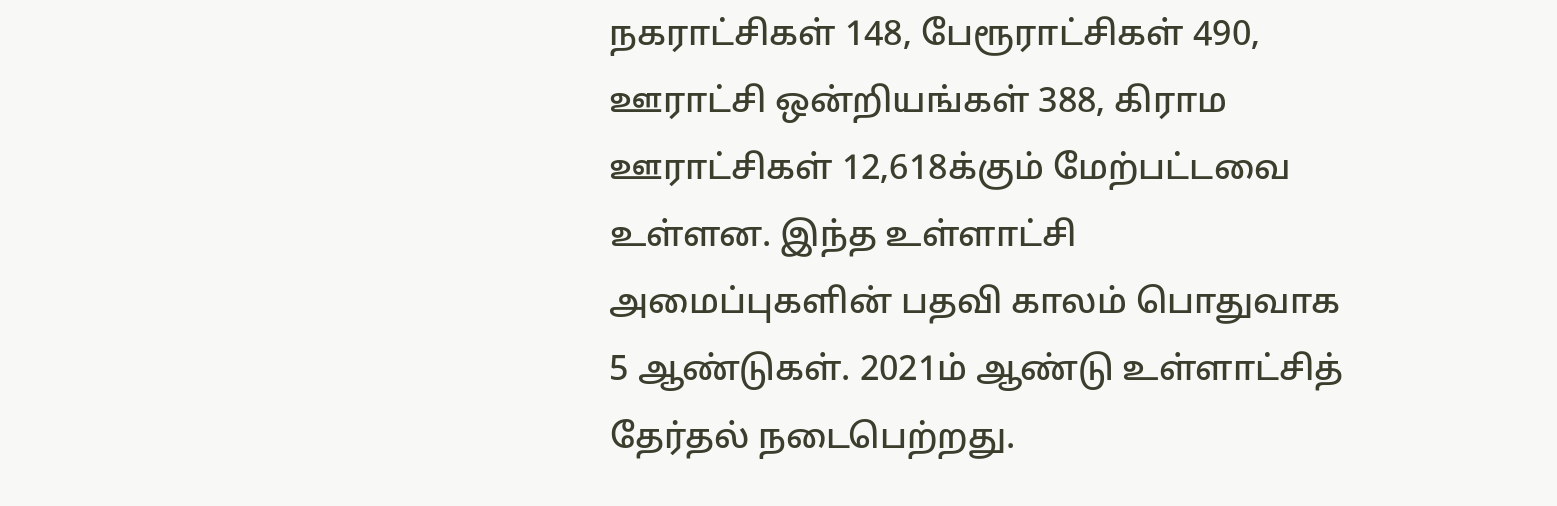நகராட்சிகள் 148, பேரூராட்சிகள் 490, ஊராட்சி ஒன்றியங்கள் 388, கிராம ஊராட்சிகள் 12,618க்கும் மேற்பட்டவை உள்ளன. இந்த உள்ளாட்சி அமைப்புகளின் பதவி காலம் பொதுவாக 5 ஆண்டுகள். 2021ம் ஆண்டு உள்ளாட்சித் தேர்தல் நடைபெற்றது.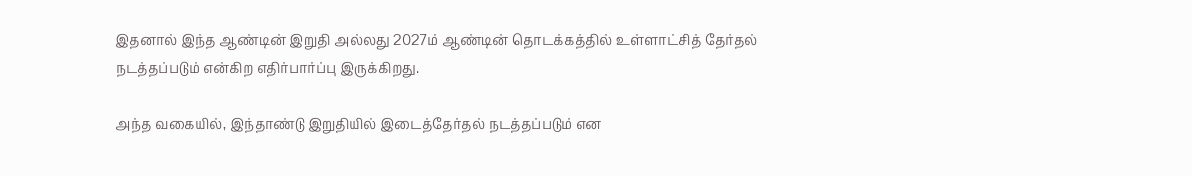இதனால் இந்த ஆண்டின் இறுதி அல்லது 2027ம் ஆண்டின் தொடக்கத்தில் உள்ளாட்சித் தேர்தல் நடத்தப்படும் என்கிற எதிர்பார்ப்பு இருக்கிறது.

அந்த வகையில், இந்தாண்டு இறுதியில் இடைத்தேர்தல் நடத்தப்படும் என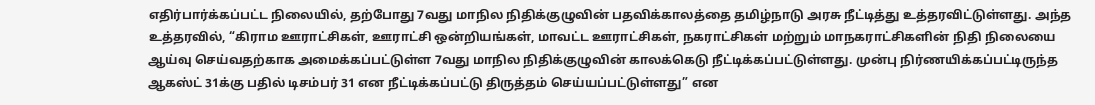எதிர்பார்க்கப்பட்ட நிலையில், தற்போது 7வது மாநில நிதிக்குழுவின் பதவிக்காலத்தை தமிழ்நாடு அரசு நீட்டித்து உத்தரவிட்டுள்ளது. அந்த உத்தரவில், “கிராம ஊராட்சிகள், ஊராட்சி ஒன்றியங்கள், மாவட்ட ஊராட்சிகள், நகராட்சிகள் மற்றும் மாநகராட்சிகளின் நிதி நிலையை ஆய்வு செய்வதற்காக அமைக்கப்பட்டுள்ள 7வது மாநில நிதிக்குழுவின் காலக்கெடு நீட்டிக்கப்பட்டுள்ளது. முன்பு நிர்ணயிக்கப்பட்டிருந்த ஆகஸ்ட் 31க்கு பதில் டிசம்பர் 31 என நீட்டிக்கப்பட்டு திருத்தம் செய்யப்பட்டுள்ளது” என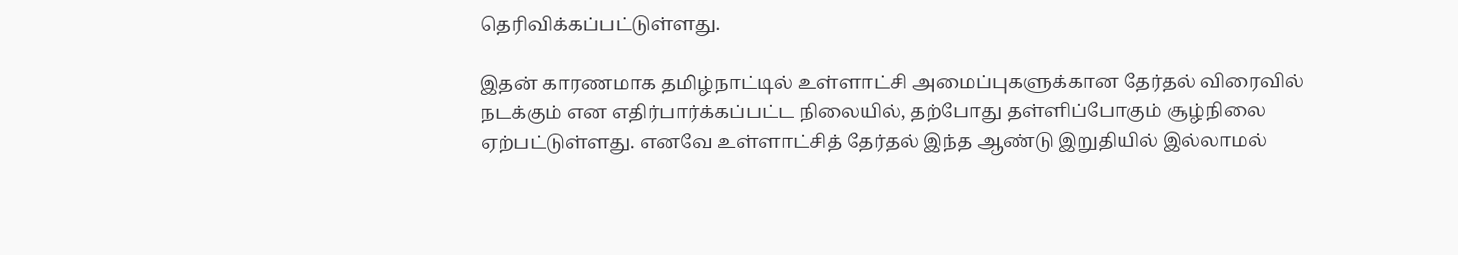தெரிவிக்கப்பட்டுள்ளது.

இதன் காரணமாக தமிழ்நாட்டில் உள்ளாட்சி அமைப்புகளுக்கான தேர்தல் விரைவில் நடக்கும் என எதிர்பார்க்கப்பட்ட நிலையில், தற்போது தள்ளிப்போகும் சூழ்நிலை ஏற்பட்டுள்ளது. எனவே உள்ளாட்சித் தேர்தல் இந்த ஆண்டு இறுதியில் இல்லாமல்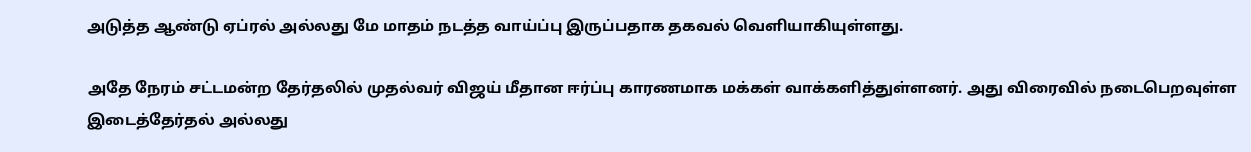அடுத்த ஆண்டு ஏப்ரல் அல்லது மே மாதம் நடத்த வாய்ப்பு இருப்பதாக தகவல் வெளியாகியுள்ளது.

அதே நேரம் சட்டமன்ற தேர்தலில் முதல்வர் விஜய் மீதான ஈர்ப்பு காரணமாக மக்கள் வாக்களித்துள்ளனர். அது விரைவில் நடைபெறவுள்ள இடைத்தேர்தல் அல்லது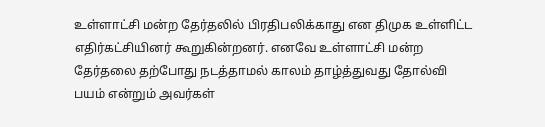உள்ளாட்சி மன்ற தேர்தலில் பிரதிபலிக்காது என திமுக உள்ளிட்ட எதிர்கட்சியினர் கூறுகின்றனர். எனவே உள்ளாட்சி மன்ற தேர்தலை தற்போது நடத்தாமல் காலம் தாழ்த்துவது தோல்வி பயம் என்றும் அவர்கள்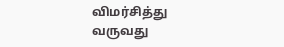விமர்சித்து வருவது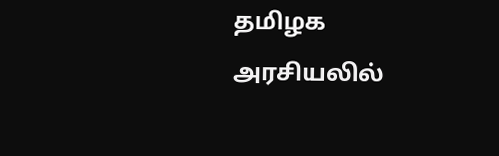தமிழக அரசியலில்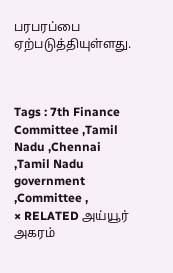பரபரப்பை ஏற்படுத்தியுள்ளது.



Tags : 7th Finance Committee ,Tamil Nadu ,Chennai ,Tamil Nadu government ,Committee ,
× RELATED அய்யூர் அகரம்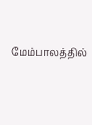மேம்பாலத்தில்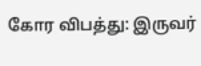கோர விபத்து: இருவர்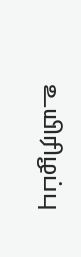உயிரிழப்பு